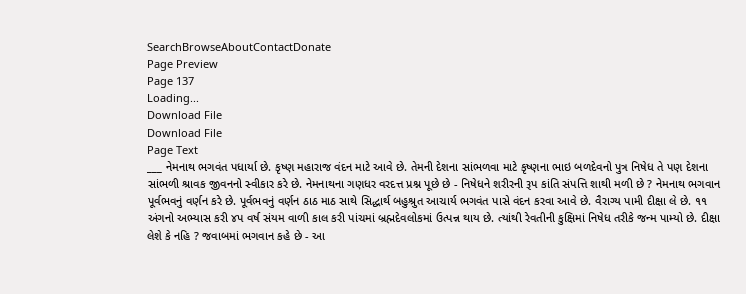SearchBrowseAboutContactDonate
Page Preview
Page 137
Loading...
Download File
Download File
Page Text
___ નેમનાથ ભગવંત પધાર્યા છે. કૃષ્ણ મહારાજ વંદન માટે આવે છે. તેમની દેશના સાંભળવા માટે કૃષ્ણના ભાઇ બળદેવનો પુત્ર નિષેધ તે પણ દેશના સાંભળી શ્રાવક જીવનનો સ્વીકાર કરે છે. નેમનાથના ગણધર વરદત્ત પ્રશ્ન પૂછે છે - નિષેધને શરીરની રૂપ કાંતિ સંપત્તિ શાથી મળી છે ? નેમનાથ ભગવાન પૂર્વભવનું વર્ણન કરે છે. પૂર્વભવનું વર્ણન ઠાઠ માઠ સાથે સિદ્ધાર્થ બહુશ્રુત આચાર્ય ભગવંત પાસે વંદન કરવા આવે છે. વૈરાગ્ય પામી દીક્ષા લે છે. ૧૧ અંગનો અભ્યાસ કરી ૪પ વર્ષ સંયમ વાળી કાલ કરી પાંચમાં બ્રહ્મદેવલોકમાં ઉત્પન્ન થાય છે. ત્યાંથી રેવતીની કુક્ષિમાં નિષેધ તરીકે જન્મ પામ્યો છે. દીક્ષા લેશે કે નહિ ? જવાબમાં ભગવાન કહે છે - આ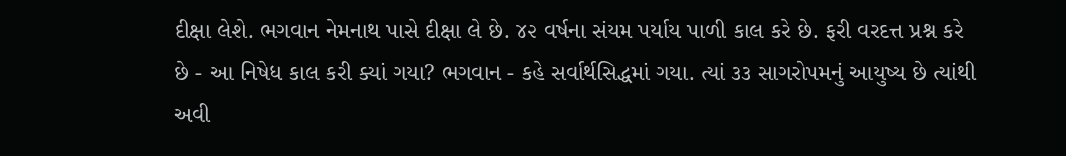દીક્ષા લેશે. ભગવાન નેમનાથ પાસે દીક્ષા લે છે. ૪૨ વર્ષના સંયમ પર્યાય પાળી કાલ કરે છે. ફરી વરદત્ત પ્રશ્ન કરે છે - આ નિષેધ કાલ કરી ક્યાં ગયા? ભગવાન - કહે સર્વાર્થસિદ્ધમાં ગયા. ત્યાં ૩૩ સાગરોપમનું આયુષ્ય છે ત્યાંથી અવી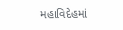મહાવિદેહમાં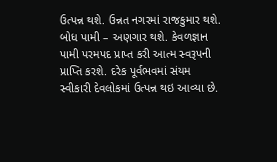ઉત્પન્ન થશે. ઉન્નત નગરમાં રાજકુમાર થશે. બોધ પામી – અણગાર થશે. કેવળજ્ઞાન પામી પરમપદ પ્રાપ્ત કરી આત્મ સ્વરૂપની પ્રાપ્તિ કરશે. દરેક પૂર્વભવમાં સંયમ સ્વીકારી દેવલોકમાં ઉત્પન્ન થઇ આવ્યા છે.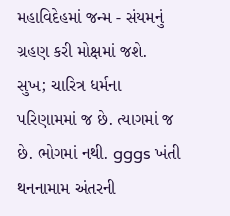મહાવિદેહમાં જન્મ - સંયમનું ગ્રહણ કરી મોક્ષમાં જશે. સુખ; ચારિત્ર ધર્મના પરિણામમાં જ છે. ત્યાગમાં જ છે. ભોગમાં નથી. gggs ખંતી થનનામામ અંતરની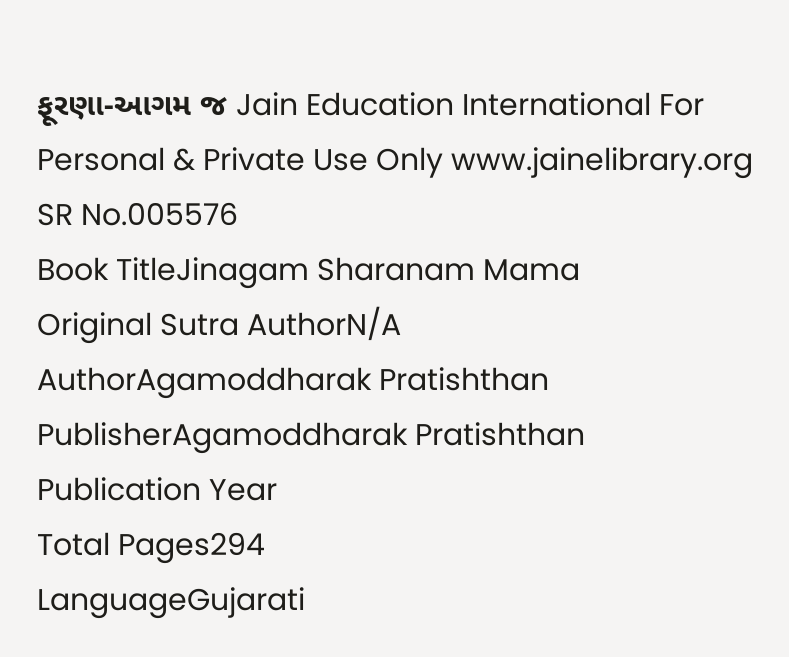ફૂરણા-આગમ જ Jain Education International For Personal & Private Use Only www.jainelibrary.org
SR No.005576
Book TitleJinagam Sharanam Mama
Original Sutra AuthorN/A
AuthorAgamoddharak Pratishthan
PublisherAgamoddharak Pratishthan
Publication Year
Total Pages294
LanguageGujarati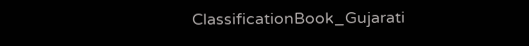ClassificationBook_Gujarati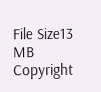File Size13 MB
Copyright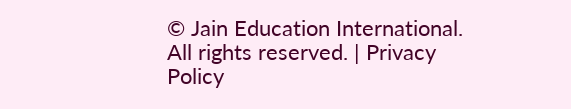© Jain Education International. All rights reserved. | Privacy Policy